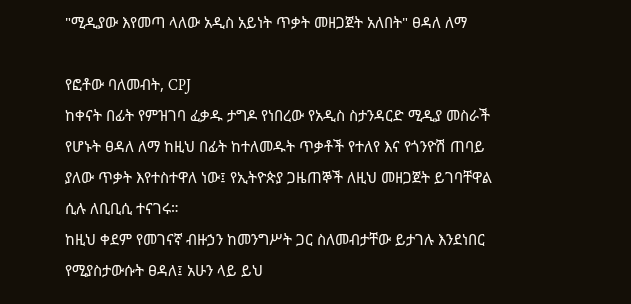"ሚዲያው እየመጣ ላለው አዲስ አይነት ጥቃት መዘጋጀት አለበት" ፀዳለ ለማ

የፎቶው ባለመብት, CPJ
ከቀናት በፊት የምዝገባ ፈቃዱ ታግዶ የነበረው የአዲስ ስታንዳርድ ሚዲያ መስራች የሆኑት ፀዳለ ለማ ከዚህ በፊት ከተለመዱት ጥቃቶች የተለየ እና የጎንዮሽ ጠባይ ያለው ጥቃት እየተስተዋለ ነው፤ የኢትዮጵያ ጋዜጠኞች ለዚህ መዘጋጀት ይገባቸዋል ሲሉ ለቢቢሲ ተናገሩ።
ከዚህ ቀደም የመገናኛ ብዙኃን ከመንግሥት ጋር ስለመብታቸው ይታገሉ እንደነበር የሚያስታውሱት ፀዳለ፤ አሁን ላይ ይህ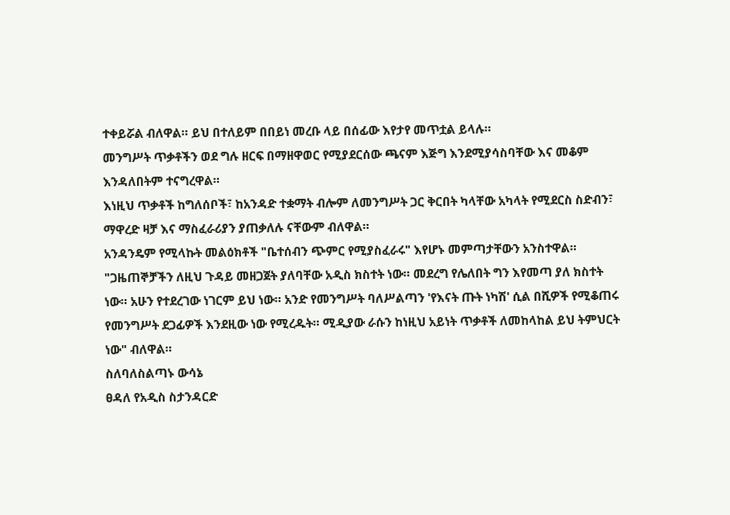ተቀይሯል ብለዋል። ይህ በተለይም በበይነ መረቡ ላይ በሰፊው እየታየ መጥቷል ይላሉ።
መንግሥት ጥቃቶችን ወደ ግሉ ዘርፍ በማዘዋወር የሚያደርሰው ጫናም እጅግ እንደሚያሳስባቸው እና መቆም እንዳለበትም ተናግረዋል።
እነዚህ ጥቃቶች ከግለሰቦች፣ ከአንዳድ ተቋማት ብሎም ለመንግሥት ጋር ቅርበት ካላቸው አካላት የሚደርስ ስድብን፣ ማዋረድ ዛቻ እና ማስፈራሪያን ያጠቃለሉ ናቸውም ብለዋል።
አንዳንዴም የሚላኩት መልዕክቶች "ቤተሰብን ጭምር የሚያስፈራሩ" እየሆኑ መምጣታቸውን አንስተዋል።
"ጋዜጠኞቻችን ለዚህ ጉዳይ መዘጋጀት ያለባቸው አዲስ ክስተት ነው። መደረግ የሌለበት ግን እየመጣ ያለ ክስተት ነው። አሁን የተደረገው ነገርም ይህ ነው። አንድ የመንግሥት ባለሥልጣን 'የእናት ጡት ነካሽ' ሲል በሺዎች የሚቆጠሩ የመንግሥት ደጋፊዎች እንደዚው ነው የሚረዱት። ሚዲያው ራሱን ከነዚህ አይነት ጥቃቶች ለመከላከል ይህ ትምህርት ነው" ብለዋል።
ስለባለስልጣኑ ውሳኔ
ፀዳለ የአዲስ ስታንዳርድ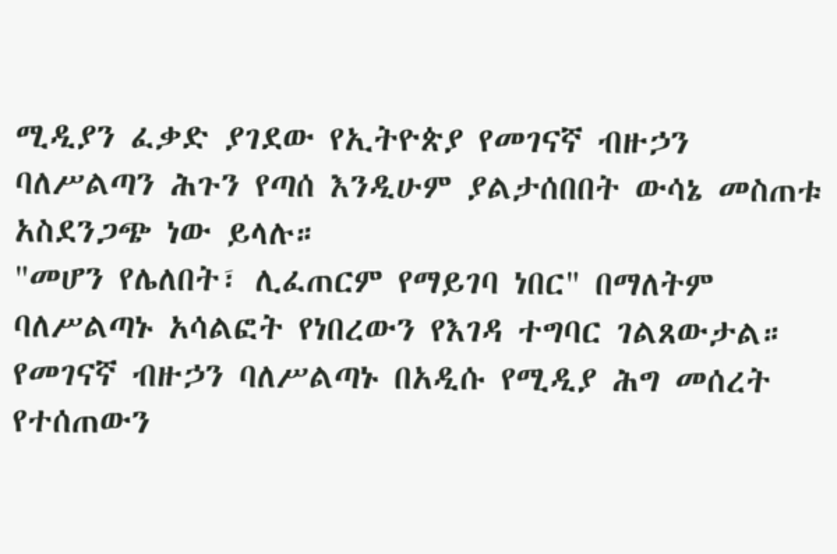ሚዲያን ፈቃድ ያገደው የኢትዮጵያ የመገናኛ ብዙኃን ባለሥልጣን ሕጉን የጣሰ እንዲሁም ያልታሰበበት ውሳኔ መስጠቱ አስደንጋጭ ነው ይላሉ።
"መሆን የሌለበት፣ ሊፈጠርም የማይገባ ነበር" በማለትም ባለሥልጣኑ አሳልፎት የነበረውን የእገዳ ተግባር ገልጸውታል።
የመገናኛ ብዙኃን ባለሥልጣኑ በአዲሱ የሚዲያ ሕግ መሰረት የተሰጠውን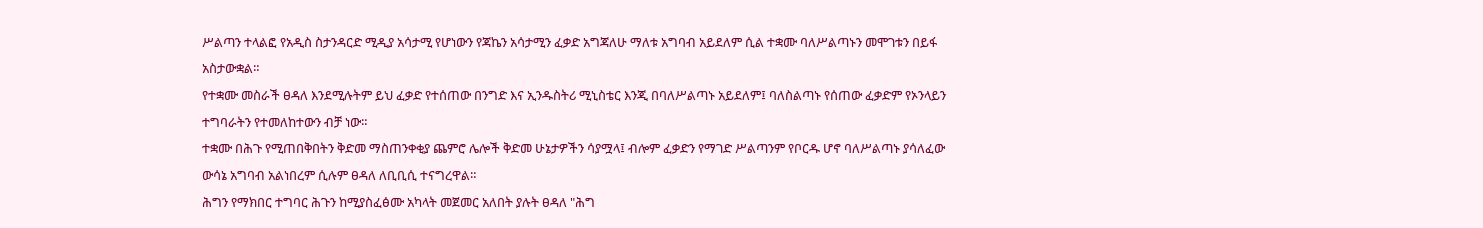ሥልጣን ተላልፎ የአዲስ ስታንዳርድ ሚዲያ አሳታሚ የሆነውን የጃኬን አሳታሚን ፈቃድ አግጃለሁ ማለቱ አግባብ አይደለም ሲል ተቋሙ ባለሥልጣኑን መሞገቱን በይፋ አስታውቋል።
የተቋሙ መስራች ፀዳለ እንደሚሉትም ይህ ፈቃድ የተሰጠው በንግድ እና ኢንዱስትሪ ሚኒስቴር እንጂ በባለሥልጣኑ አይደለም፤ ባለስልጣኑ የሰጠው ፈቃድም የኦንላይን ተግባራትን የተመለከተውን ብቻ ነው።
ተቋሙ በሕጉ የሚጠበቅበትን ቅድመ ማስጠንቀቂያ ጨምሮ ሌሎች ቅድመ ሁኔታዎችን ሳያሟላ፤ ብሎም ፈቃድን የማገድ ሥልጣንም የቦርዱ ሆኖ ባለሥልጣኑ ያሳለፈው ውሳኔ አግባብ አልነበረም ሲሉም ፀዳለ ለቢቢሲ ተናግረዋል።
ሕግን የማክበር ተግባር ሕጉን ከሚያስፈፅሙ አካላት መጀመር አለበት ያሉት ፀዳለ "ሕግ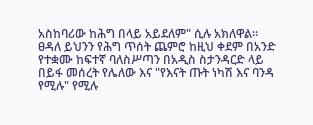አስከባሪው ከሕግ በላይ አይደለም" ሲሉ አክለዋል።
ፀዳለ ይህንን የሕግ ጥሰት ጨምሮ ከዚህ ቀደም በአንድ የተቋሙ ከፍተኛ ባለስሥጣን በአዲስ ስታንዳርድ ላይ በይፋ መሰረት የሌለው እና "የእናት ጡት ነካሽ እና ባንዳ የሚሉ" የሚሉ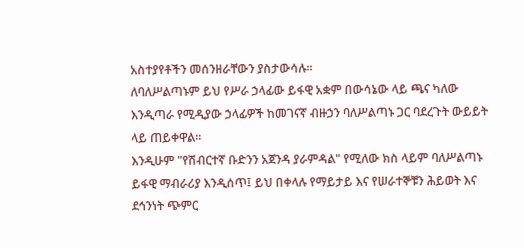አስተያየቶችን መሰንዘራቸውን ያስታውሳሉ።
ለባለሥልጣኑም ይህ የሥራ ኃላፊው ይፋዊ አቋም በውሳኔው ላይ ጫና ካለው እንዲጣራ የሚዲያው ኃላፊዎች ከመገናኛ ብዙኃን ባለሥልጣኑ ጋር ባደረጉት ውይይት ላይ ጠይቀዋል።
እንዲሁም "የሽብርተኛ ቡድንን አጀንዳ ያራምዳል" የሚለው ክስ ላይም ባለሥልጣኑ ይፋዊ ማብራሪያ እንዲሰጥ፤ ይህ በቀላሉ የማይታይ እና የሠራተኞቹን ሕይወት እና ደኅንነት ጭምር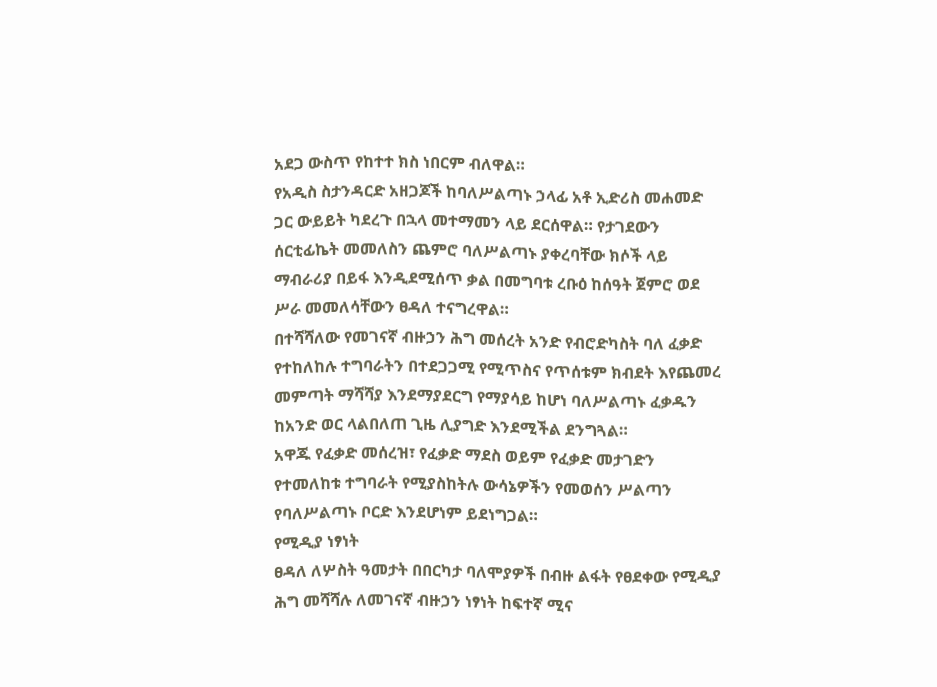አደጋ ውስጥ የከተተ ክስ ነበርም ብለዋል።
የአዲስ ስታንዳርድ አዘጋጆች ከባለሥልጣኑ ኃላፊ አቶ ኢድሪስ መሐመድ ጋር ውይይት ካደረጉ በኋላ መተማመን ላይ ደርሰዋል። የታገደውን ሰርቲፊኬት መመለስን ጨምሮ ባለሥልጣኑ ያቀረባቸው ክሶች ላይ ማብራሪያ በይፋ እንዲደሚሰጥ ቃል በመግባቱ ረቡዕ ከሰዓት ጀምሮ ወደ ሥራ መመለሳቸውን ፀዳለ ተናግረዋል።
በተሻሻለው የመገናኛ ብዙኃን ሕግ መሰረት አንድ የብሮድካስት ባለ ፈቃድ የተከለከሉ ተግባራትን በተደጋጋሚ የሚጥስና የጥሰቱም ክብደት እየጨመረ መምጣት ማሻሻያ እንደማያደርግ የማያሳይ ከሆነ ባለሥልጣኑ ፈቃዱን ከአንድ ወር ላልበለጠ ጊዜ ሊያግድ እንደሚችል ደንግጓል።
አዋጁ የፈቃድ መሰረዝ፣ የፈቃድ ማደስ ወይም የፈቃድ መታገድን የተመለከቱ ተግባራት የሚያስከትሉ ውሳኔዎችን የመወሰን ሥልጣን የባለሥልጣኑ ቦርድ እንደሆነም ይደነግጋል።
የሚዲያ ነፃነት
ፀዳለ ለሦስት ዓመታት በበርካታ ባለሞያዎች በብዙ ልፋት የፀደቀው የሚዲያ ሕግ መሻሻሉ ለመገናኛ ብዙኃን ነፃነት ከፍተኛ ሚና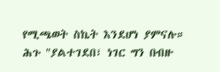የሚጫወት ስኬት እንደሆነ ያምናሉ።
ሕጉ "ያልተገደበ፣ ነገር ግን በብዙ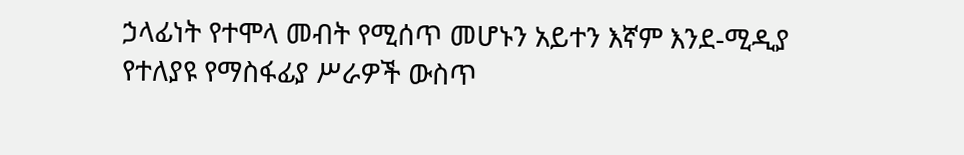ኃላፊነት የተሞላ መብት የሚሰጥ መሆኑን አይተን እኛም እንደ-ሚዲያ የተለያዩ የማስፋፊያ ሥራዎች ውስጥ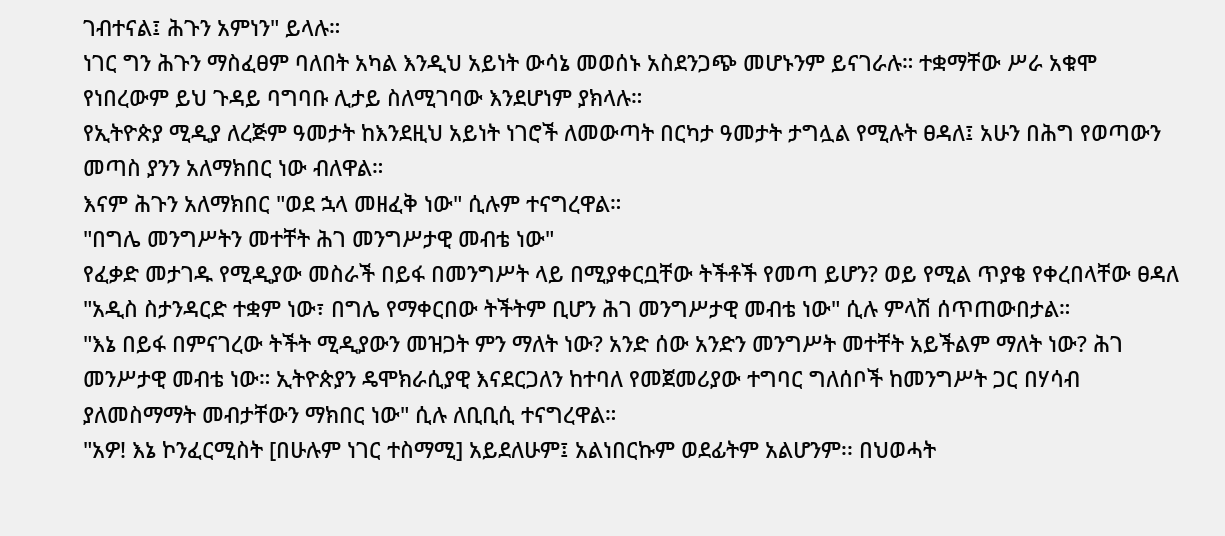ገብተናል፤ ሕጉን አምነን" ይላሉ።
ነገር ግን ሕጉን ማስፈፀም ባለበት አካል እንዲህ አይነት ውሳኔ መወሰኑ አስደንጋጭ መሆኑንም ይናገራሉ። ተቋማቸው ሥራ አቁሞ የነበረውም ይህ ጉዳይ ባግባቡ ሊታይ ስለሚገባው እንደሆነም ያክላሉ።
የኢትዮጵያ ሚዲያ ለረጅም ዓመታት ከእንደዚህ አይነት ነገሮች ለመውጣት በርካታ ዓመታት ታግሏል የሚሉት ፀዳለ፤ አሁን በሕግ የወጣውን መጣስ ያንን አለማክበር ነው ብለዋል።
እናም ሕጉን አለማክበር "ወደ ኋላ መዘፈቅ ነው" ሲሉም ተናግረዋል።
"በግሌ መንግሥትን መተቸት ሕገ መንግሥታዊ መብቴ ነው"
የፈቃድ መታገዱ የሚዲያው መስራች በይፋ በመንግሥት ላይ በሚያቀርቧቸው ትችቶች የመጣ ይሆን? ወይ የሚል ጥያቄ የቀረበላቸው ፀዳለ "አዲስ ስታንዳርድ ተቋም ነው፣ በግሌ የማቀርበው ትችትም ቢሆን ሕገ መንግሥታዊ መብቴ ነው" ሲሉ ምላሽ ሰጥጠውበታል።
"እኔ በይፋ በምናገረው ትችት ሚዲያውን መዝጋት ምን ማለት ነው? አንድ ሰው አንድን መንግሥት መተቸት አይችልም ማለት ነው? ሕገ መንሥታዊ መብቴ ነው። ኢትዮጵያን ዴሞክራሲያዊ እናደርጋለን ከተባለ የመጀመሪያው ተግባር ግለሰቦች ከመንግሥት ጋር በሃሳብ ያለመስማማት መብታቸውን ማክበር ነው" ሲሉ ለቢቢሲ ተናግረዋል።
"አዎ! እኔ ኮንፈርሚስት [በሁሉም ነገር ተስማሚ] አይደለሁም፤ አልነበርኩም ወደፊትም አልሆንም፡፡ በህወሓት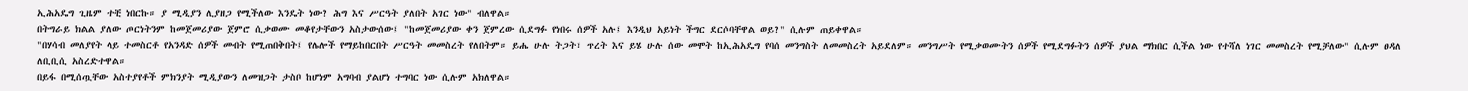ኢሕአዴግ ጊዜም ተቺ ነበርኩ። ያ ሚዲያን ሊያዘጋ የሚችለው እንዴት ነው? ሕግ እና ሥርዓት ያለበት አገር ነው" ብለዋል።
በትግራይ ክልል ያለው ጦርነትንም ከመጀመሪያው ጀምሮ ሲቃወሙ መቆየታቸውን አስታውሰው፤ "ከመጀመሪያው ቀን ጀምረው ሲደግፉ የነበሩ ሰዎች አሉ፤ እንዲህ አይነት ችግር ደርሶባቸዋል ወይ?" ሲሉም ጠይቀዋል።
"በሃሳብ መለያየት ላይ ተመስርቶ የአንዳድ ሰዎች መብት የሚጠበቅበት፤ የሌሎች የማይከበርበት ሥርዓት መመስረት የለበትም። ይሔ ሁሉ ትጋት፣ ጥረት እና ይሄ ሁሉ ሰው መሞት ከኢሕአዴግ የባሰ መንግስት ለመመስረት አይደለም። መንግሥት የሚቃወሙትን ሰዎች የሚደግፉትን ሰዎች ያህል ማክበር ሲችል ነው የተሻለ ነገር መመስረት የሚቻለው" ሲሉም ፀዳለ ለቢቢሲ አስረድተዋል።
በይፋ በሚሰጧቸው አስተያየቶች ምክንያት ሚዲያውን ለመዝጋት ታስቦ ከሆነም አግባብ ያልሆነ ተግባር ነው ሲሉም አክለዋል።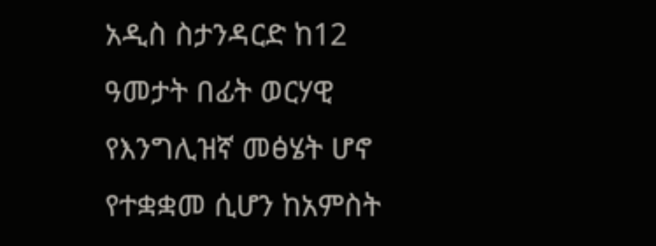አዲስ ስታንዳርድ ከ12 ዓመታት በፊት ወርሃዊ የእንግሊዝኛ መፅሄት ሆኖ የተቋቋመ ሲሆን ከአምስት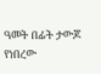ዓመት በፊት ታውጆ የነበረው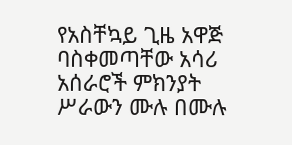የአስቸኳይ ጊዜ አዋጅ ባስቀመጣቸው አሳሪ አሰራሮች ምክንያት ሥራውን ሙሉ በሙሉ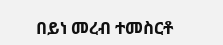በይነ መረብ ተመስርቶ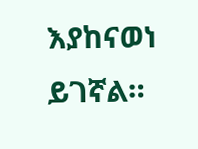እያከናወነ ይገኛል።